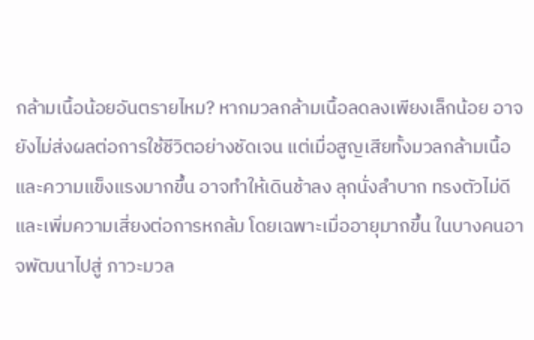กล้ามเนื้อน้อยอันตรายไหม? หากมวลกล้ามเนื้อลดลงเพียงเล็กน้อย อาจยังไม่ส่งผลต่อการใช้ชีวิตอย่างชัดเจน แต่เมื่อสูญเสียทั้งมวลกล้ามเนื้อและความแข็งแรงมากขึ้น อาจทำให้เดินช้าลง ลุกนั่งลำบาก ทรงตัวไม่ดี และเพิ่มความเสี่ยงต่อการหกล้ม โดยเฉพาะเมื่ออายุมากขึ้น ในบางคนอาจพัฒนาไปสู่ ภาวะมวล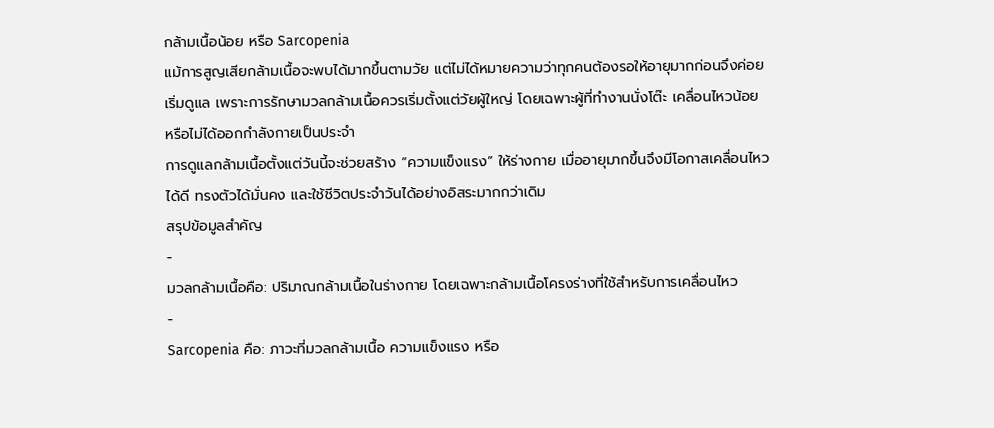กล้ามเนื้อน้อย หรือ Sarcopenia
แม้การสูญเสียกล้ามเนื้อจะพบได้มากขึ้นตามวัย แต่ไม่ได้หมายความว่าทุกคนต้องรอให้อายุมากก่อนจึงค่อยเริ่มดูแล เพราะการรักษามวลกล้ามเนื้อควรเริ่มตั้งแต่วัยผู้ใหญ่ โดยเฉพาะผู้ที่ทำงานนั่งโต๊ะ เคลื่อนไหวน้อย หรือไม่ได้ออกกำลังกายเป็นประจำ
การดูแลกล้ามเนื้อตั้งแต่วันนี้จะช่วยสร้าง “ความแข็งแรง” ให้ร่างกาย เมื่ออายุมากขึ้นจึงมีโอกาสเคลื่อนไหวได้ดี ทรงตัวได้มั่นคง และใช้ชีวิตประจำวันได้อย่างอิสระมากกว่าเดิม
สรุปข้อมูลสำคัญ
-
มวลกล้ามเนื้อคือ: ปริมาณกล้ามเนื้อในร่างกาย โดยเฉพาะกล้ามเนื้อโครงร่างที่ใช้สำหรับการเคลื่อนไหว
-
Sarcopenia คือ: ภาวะที่มวลกล้ามเนื้อ ความแข็งแรง หรือ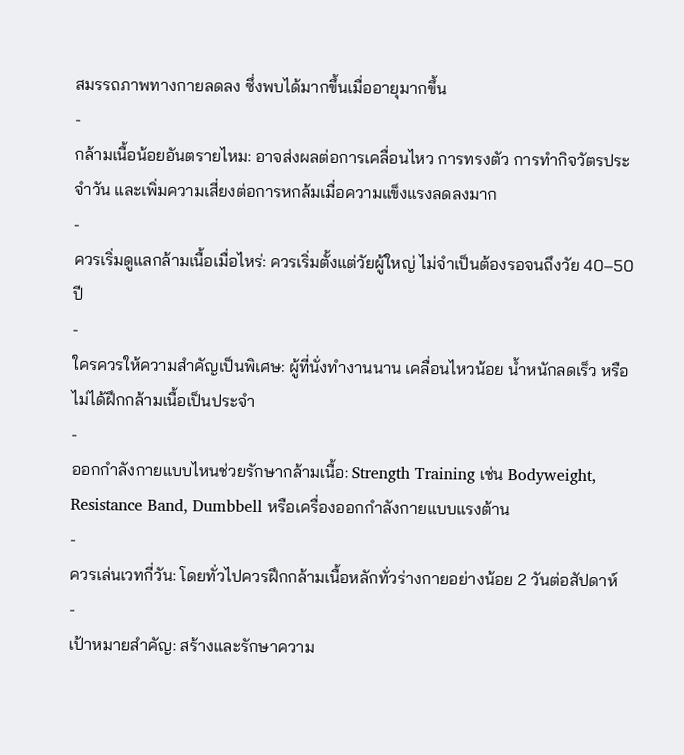สมรรถภาพทางกายลดลง ซึ่งพบได้มากขึ้นเมื่ออายุมากขึ้น
-
กล้ามเนื้อน้อยอันตรายไหม: อาจส่งผลต่อการเคลื่อนไหว การทรงตัว การทำกิจวัตรประจำวัน และเพิ่มความเสี่ยงต่อการหกล้มเมื่อความแข็งแรงลดลงมาก
-
ควรเริ่มดูแลกล้ามเนื้อเมื่อไหร่: ควรเริ่มตั้งแต่วัยผู้ใหญ่ ไม่จำเป็นต้องรอจนถึงวัย 40–50 ปี
-
ใครควรให้ความสำคัญเป็นพิเศษ: ผู้ที่นั่งทำงานนาน เคลื่อนไหวน้อย น้ำหนักลดเร็ว หรือไม่ได้ฝึกกล้ามเนื้อเป็นประจำ
-
ออกกำลังกายแบบไหนช่วยรักษากล้ามเนื้อ: Strength Training เช่น Bodyweight, Resistance Band, Dumbbell หรือเครื่องออกกำลังกายแบบแรงต้าน
-
ควรเล่นเวทกี่วัน: โดยทั่วไปควรฝึกกล้ามเนื้อหลักทั่วร่างกายอย่างน้อย 2 วันต่อสัปดาห์
-
เป้าหมายสำคัญ: สร้างและรักษาความ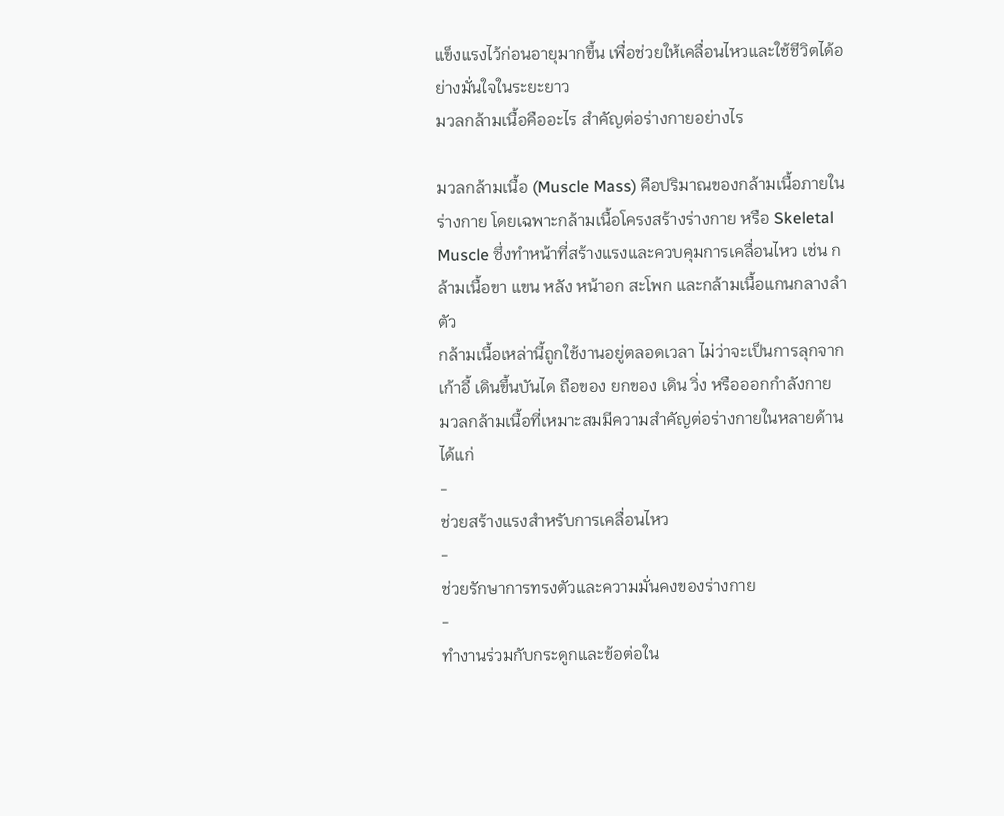แข็งแรงไว้ก่อนอายุมากขึ้น เพื่อช่วยให้เคลื่อนไหวและใช้ชีวิตได้อย่างมั่นใจในระยะยาว
มวลกล้ามเนื้อคืออะไร สำคัญต่อร่างกายอย่างไร

มวลกล้ามเนื้อ (Muscle Mass) คือปริมาณของกล้ามเนื้อภายในร่างกาย โดยเฉพาะกล้ามเนื้อโครงสร้างร่างกาย หรือ Skeletal Muscle ซึ่งทำหน้าที่สร้างแรงและควบคุมการเคลื่อนไหว เช่น กล้ามเนื้อขา แขน หลัง หน้าอก สะโพก และกล้ามเนื้อแกนกลางลำตัว
กล้ามเนื้อเหล่านี้ถูกใช้งานอยู่ตลอดเวลา ไม่ว่าจะเป็นการลุกจากเก้าอี้ เดินขึ้นบันได ถือของ ยกของ เดิน วิ่ง หรือออกกำลังกาย
มวลกล้ามเนื้อที่เหมาะสมมีความสำคัญต่อร่างกายในหลายด้าน ได้แก่
-
ช่วยสร้างแรงสำหรับการเคลื่อนไหว
-
ช่วยรักษาการทรงตัวและความมั่นคงของร่างกาย
-
ทำงานร่วมกับกระดูกและข้อต่อใน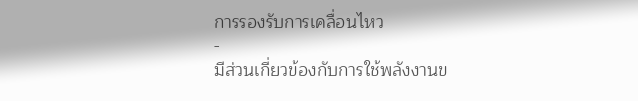การรองรับการเคลื่อนไหว
-
มีส่วนเกี่ยวข้องกับการใช้พลังงานข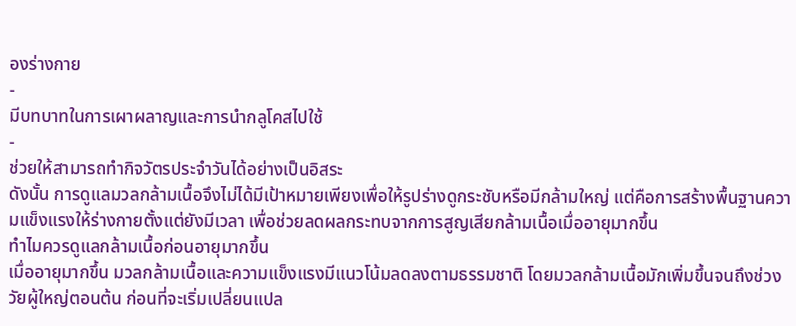องร่างกาย
-
มีบทบาทในการเผาผลาญและการนำกลูโคสไปใช้
-
ช่วยให้สามารถทำกิจวัตรประจำวันได้อย่างเป็นอิสระ
ดังนั้น การดูแลมวลกล้ามเนื้อจึงไม่ได้มีเป้าหมายเพียงเพื่อให้รูปร่างดูกระชับหรือมีกล้ามใหญ่ แต่คือการสร้างพื้นฐานความแข็งแรงให้ร่างกายตั้งแต่ยังมีเวลา เพื่อช่วยลดผลกระทบจากการสูญเสียกล้ามเนื้อเมื่ออายุมากขึ้น
ทำไมควรดูแลกล้ามเนื้อก่อนอายุมากขึ้น
เมื่ออายุมากขึ้น มวลกล้ามเนื้อและความแข็งแรงมีแนวโน้มลดลงตามธรรมชาติ โดยมวลกล้ามเนื้อมักเพิ่มขึ้นจนถึงช่วงวัยผู้ใหญ่ตอนต้น ก่อนที่จะเริ่มเปลี่ยนแปล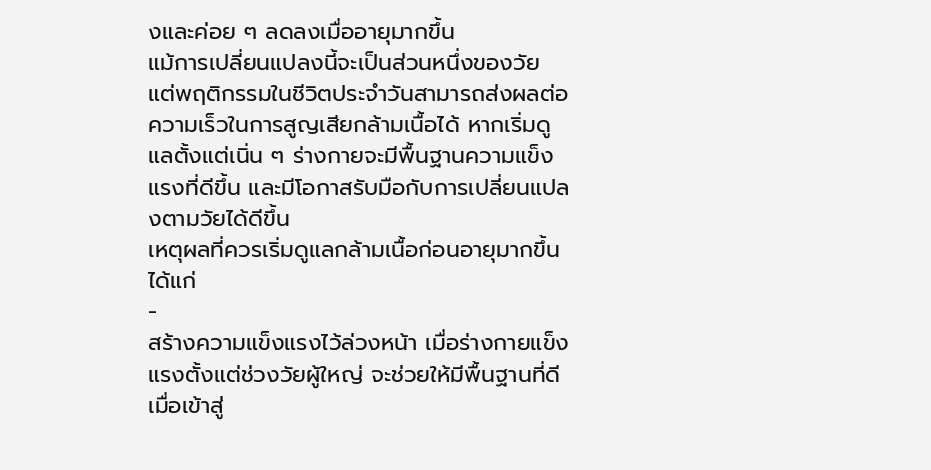งและค่อย ๆ ลดลงเมื่ออายุมากขึ้น
แม้การเปลี่ยนแปลงนี้จะเป็นส่วนหนึ่งของวัย แต่พฤติกรรมในชีวิตประจำวันสามารถส่งผลต่อความเร็วในการสูญเสียกล้ามเนื้อได้ หากเริ่มดูแลตั้งแต่เนิ่น ๆ ร่างกายจะมีพื้นฐานความแข็งแรงที่ดีขึ้น และมีโอกาสรับมือกับการเปลี่ยนแปลงตามวัยได้ดีขึ้น
เหตุผลที่ควรเริ่มดูแลกล้ามเนื้อก่อนอายุมากขึ้น ได้แก่
-
สร้างความแข็งแรงไว้ล่วงหน้า เมื่อร่างกายแข็งแรงตั้งแต่ช่วงวัยผู้ใหญ่ จะช่วยให้มีพื้นฐานที่ดีเมื่อเข้าสู่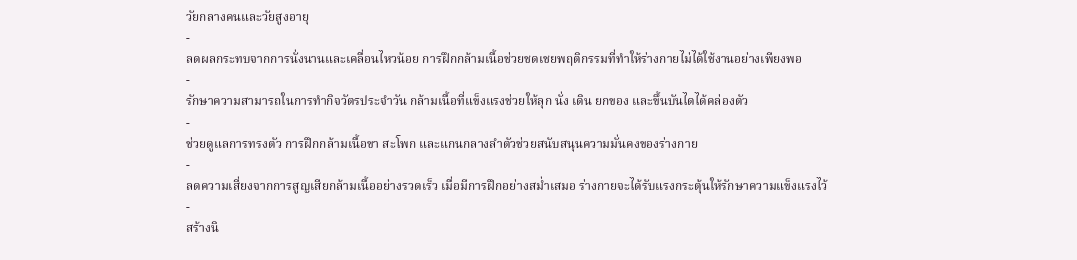วัยกลางคนและวัยสูงอายุ
-
ลดผลกระทบจากการนั่งนานและเคลื่อนไหวน้อย การฝึกกล้ามเนื้อช่วยชดเชยพฤติกรรมที่ทำให้ร่างกายไม่ได้ใช้งานอย่างเพียงพอ
-
รักษาความสามารถในการทำกิจวัตรประจำวัน กล้ามเนื้อที่แข็งแรงช่วยให้ลุก นั่ง เดิน ยกของ และขึ้นบันไดได้คล่องตัว
-
ช่วยดูแลการทรงตัว การฝึกกล้ามเนื้อขา สะโพก และแกนกลางลำตัวช่วยสนับสนุนความมั่นคงของร่างกาย
-
ลดความเสี่ยงจากการสูญเสียกล้ามเนื้ออย่างรวดเร็ว เมื่อมีการฝึกอย่างสม่ำเสมอ ร่างกายจะได้รับแรงกระตุ้นให้รักษาความแข็งแรงไว้
-
สร้างนิ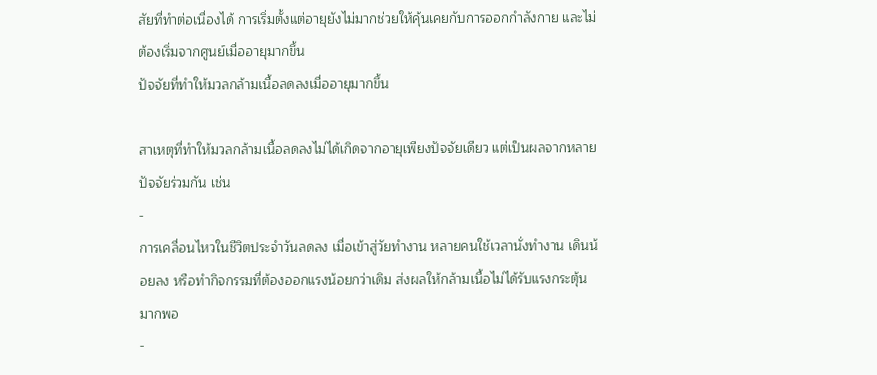สัยที่ทำต่อเนื่องได้ การเริ่มตั้งแต่อายุยังไม่มากช่วยให้คุ้นเคยกับการออกกำลังกาย และไม่ต้องเริ่มจากศูนย์เมื่ออายุมากขึ้น
ปัจจัยที่ทำให้มวลกล้ามเนื้อลดลงเมื่ออายุมากขึ้น

สาเหตุที่ทำให้มวลกล้ามเนื้อลดลงไม่ได้เกิดจากอายุเพียงปัจจัยเดียว แต่เป็นผลจากหลายปัจจัยร่วมกัน เช่น
-
การเคลื่อนไหวในชีวิตประจำวันลดลง เมื่อเข้าสู่วัยทำงาน หลายคนใช้เวลานั่งทำงาน เดินน้อยลง หรือทำกิจกรรมที่ต้องออกแรงน้อยกว่าเดิม ส่งผลให้กล้ามเนื้อไม่ได้รับแรงกระตุ้นมากพอ
-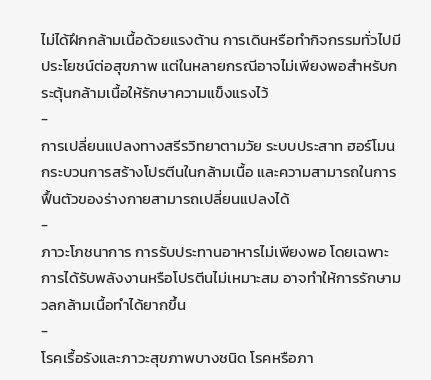ไม่ได้ฝึกกล้ามเนื้อด้วยแรงต้าน การเดินหรือทำกิจกรรมทั่วไปมีประโยชน์ต่อสุขภาพ แต่ในหลายกรณีอาจไม่เพียงพอสำหรับกระตุ้นกล้ามเนื้อให้รักษาความแข็งแรงไว้
-
การเปลี่ยนแปลงทางสรีรวิทยาตามวัย ระบบประสาท ฮอร์โมน กระบวนการสร้างโปรตีนในกล้ามเนื้อ และความสามารถในการฟื้นตัวของร่างกายสามารถเปลี่ยนแปลงได้
-
ภาวะโภชนาการ การรับประทานอาหารไม่เพียงพอ โดยเฉพาะการได้รับพลังงานหรือโปรตีนไม่เหมาะสม อาจทำให้การรักษามวลกล้ามเนื้อทำได้ยากขึ้น
-
โรคเรื้อรังและภาวะสุขภาพบางชนิด โรคหรือภา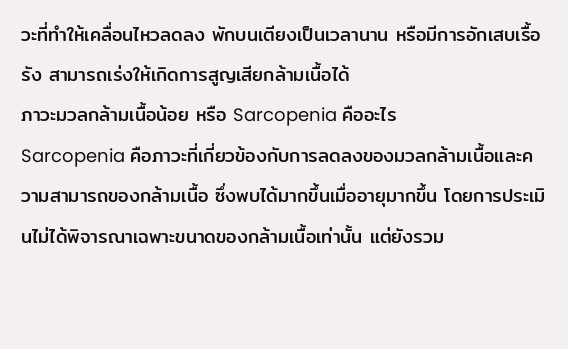วะที่ทำให้เคลื่อนไหวลดลง พักบนเตียงเป็นเวลานาน หรือมีการอักเสบเรื้อรัง สามารถเร่งให้เกิดการสูญเสียกล้ามเนื้อได้
ภาวะมวลกล้ามเนื้อน้อย หรือ Sarcopenia คืออะไร
Sarcopenia คือภาวะที่เกี่ยวข้องกับการลดลงของมวลกล้ามเนื้อและความสามารถของกล้ามเนื้อ ซึ่งพบได้มากขึ้นเมื่ออายุมากขึ้น โดยการประเมินไม่ได้พิจารณาเฉพาะขนาดของกล้ามเนื้อเท่านั้น แต่ยังรวม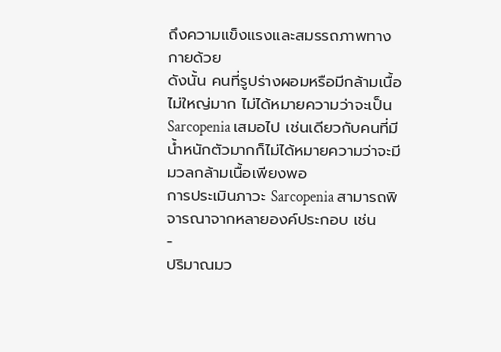ถึงความแข็งแรงและสมรรถภาพทางกายด้วย
ดังนั้น คนที่รูปร่างผอมหรือมีกล้ามเนื้อไม่ใหญ่มาก ไม่ได้หมายความว่าจะเป็น Sarcopenia เสมอไป เช่นเดียวกับคนที่มีน้ำหนักตัวมากก็ไม่ได้หมายความว่าจะมีมวลกล้ามเนื้อเพียงพอ
การประเมินภาวะ Sarcopenia สามารถพิจารณาจากหลายองค์ประกอบ เช่น
-
ปริมาณมว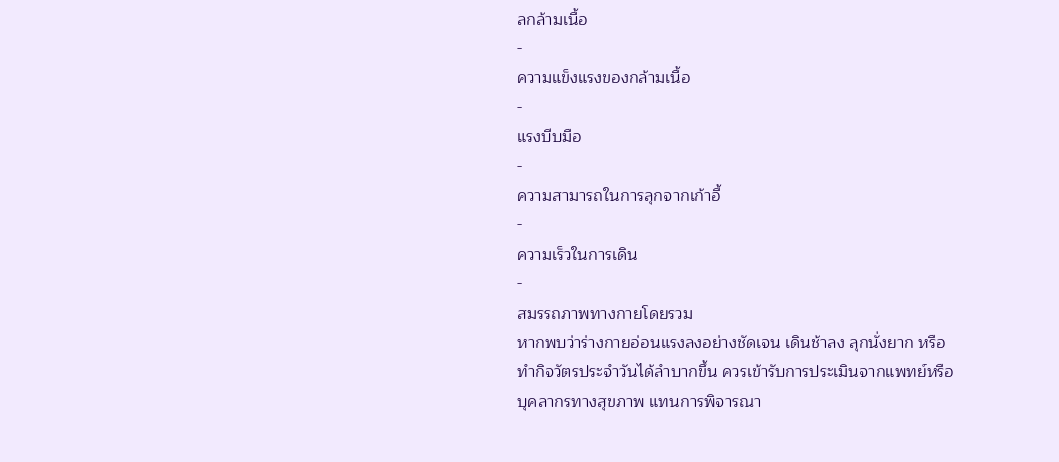ลกล้ามเนื้อ
-
ความแข็งแรงของกล้ามเนื้อ
-
แรงบีบมือ
-
ความสามารถในการลุกจากเก้าอี้
-
ความเร็วในการเดิน
-
สมรรถภาพทางกายโดยรวม
หากพบว่าร่างกายอ่อนแรงลงอย่างชัดเจน เดินช้าลง ลุกนั่งยาก หรือทำกิจวัตรประจำวันได้ลำบากขึ้น ควรเข้ารับการประเมินจากแพทย์หรือบุคลากรทางสุขภาพ แทนการพิจารณา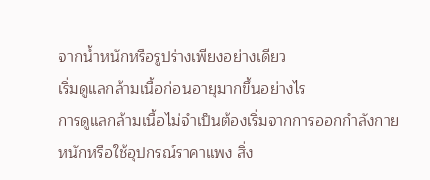จากน้ำหนักหรือรูปร่างเพียงอย่างเดียว
เริ่มดูแลกล้ามเนื้อก่อนอายุมากขึ้นอย่างไร
การดูแลกล้ามเนื้อไม่จำเป็นต้องเริ่มจากการออกกำลังกายหนักหรือใช้อุปกรณ์ราคาแพง สิ่ง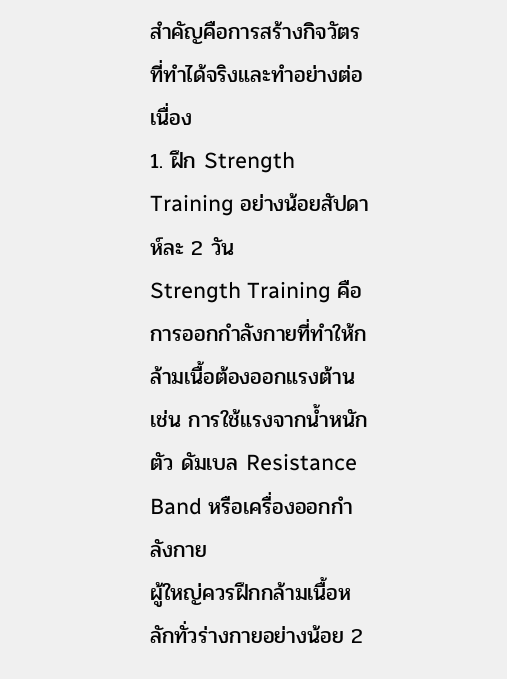สำคัญคือการสร้างกิจวัตรที่ทำได้จริงและทำอย่างต่อเนื่อง
1. ฝึก Strength Training อย่างน้อยสัปดาห์ละ 2 วัน
Strength Training คือการออกกำลังกายที่ทำให้กล้ามเนื้อต้องออกแรงต้าน เช่น การใช้แรงจากน้ำหนักตัว ดัมเบล Resistance Band หรือเครื่องออกกำลังกาย
ผู้ใหญ่ควรฝึกกล้ามเนื้อหลักทั่วร่างกายอย่างน้อย 2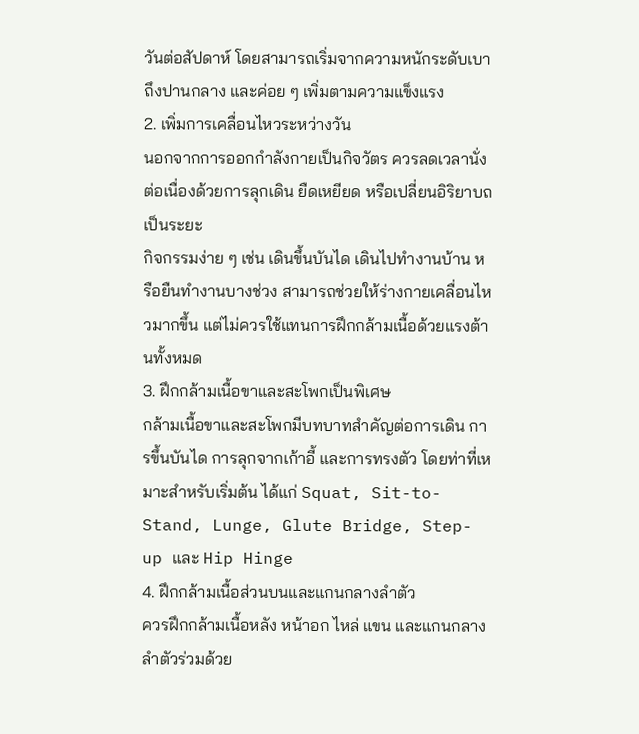วันต่อสัปดาห์ โดยสามารถเริ่มจากความหนักระดับเบาถึงปานกลาง และค่อย ๆ เพิ่มตามความแข็งแรง
2. เพิ่มการเคลื่อนไหวระหว่างวัน
นอกจากการออกกำลังกายเป็นกิจวัตร ควรลดเวลานั่งต่อเนื่องด้วยการลุกเดิน ยืดเหยียด หรือเปลี่ยนอิริยาบถเป็นระยะ
กิจกรรมง่าย ๆ เช่น เดินขึ้นบันได เดินไปทำงานบ้าน หรือยืนทำงานบางช่วง สามารถช่วยให้ร่างกายเคลื่อนไหวมากขึ้น แต่ไม่ควรใช้แทนการฝึกกล้ามเนื้อด้วยแรงต้านทั้งหมด
3. ฝึกกล้ามเนื้อขาและสะโพกเป็นพิเศษ
กล้ามเนื้อขาและสะโพกมีบทบาทสำคัญต่อการเดิน การขึ้นบันได การลุกจากเก้าอี้ และการทรงตัว โดยท่าที่เหมาะสำหรับเริ่มต้น ได้แก่ Squat, Sit-to-Stand, Lunge, Glute Bridge, Step-up และ Hip Hinge
4. ฝึกกล้ามเนื้อส่วนบนและแกนกลางลำตัว
ควรฝึกกล้ามเนื้อหลัง หน้าอก ไหล่ แขน และแกนกลางลำตัวร่วมด้วย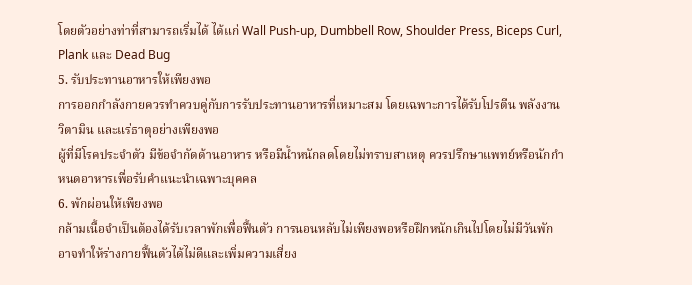โดยตัวอย่างท่าที่สามารถเริ่มได้ ได้แก่ Wall Push-up, Dumbbell Row, Shoulder Press, Biceps Curl, Plank และ Dead Bug
5. รับประทานอาหารให้เพียงพอ
การออกกำลังกายควรทำควบคู่กับการรับประทานอาหารที่เหมาะสม โดยเฉพาะการได้รับโปรตีน พลังงาน วิตามิน และแร่ธาตุอย่างเพียงพอ
ผู้ที่มีโรคประจำตัว มีข้อจำกัดด้านอาหาร หรือมีน้ำหนักลดโดยไม่ทราบสาเหตุ ควรปรึกษาแพทย์หรือนักกำหนดอาหารเพื่อรับคำแนะนำเฉพาะบุคคล
6. พักผ่อนให้เพียงพอ
กล้ามเนื้อจำเป็นต้องได้รับเวลาพักเพื่อฟื้นตัว การนอนหลับไม่เพียงพอหรือฝึกหนักเกินไปโดยไม่มีวันพัก อาจทำให้ร่างกายฟื้นตัวได้ไม่ดีและเพิ่มความเสี่ยง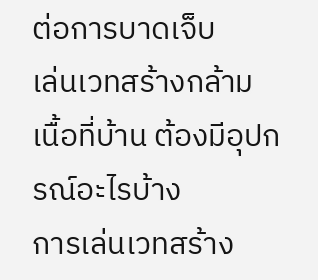ต่อการบาดเจ็บ
เล่นเวทสร้างกล้ามเนื้อที่บ้าน ต้องมีอุปกรณ์อะไรบ้าง
การเล่นเวทสร้าง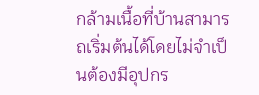กล้ามเนื้อที่บ้านสามารถเริ่มต้นได้โดยไม่จำเป็นต้องมีอุปกร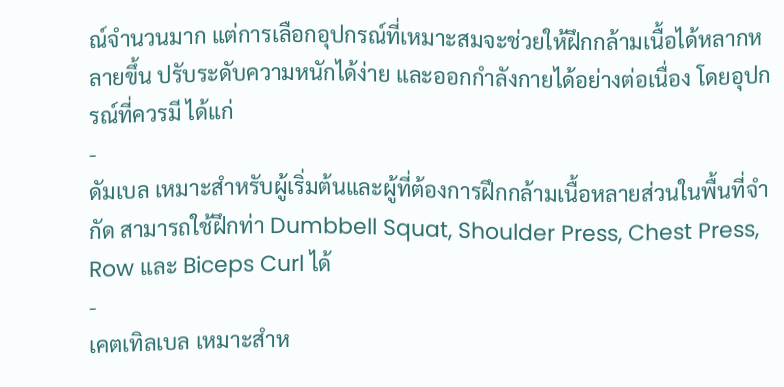ณ์จำนวนมาก แต่การเลือกอุปกรณ์ที่เหมาะสมจะช่วยให้ฝึกกล้ามเนื้อได้หลากหลายขึ้น ปรับระดับความหนักได้ง่าย และออกกำลังกายได้อย่างต่อเนื่อง โดยอุปกรณ์ที่ควรมี ได้แก่
-
ดัมเบล เหมาะสำหรับผู้เริ่มต้นและผู้ที่ต้องการฝึกกล้ามเนื้อหลายส่วนในพื้นที่จำกัด สามารถใช้ฝึกท่า Dumbbell Squat, Shoulder Press, Chest Press, Row และ Biceps Curl ได้
-
เคตเทิลเบล เหมาะสำห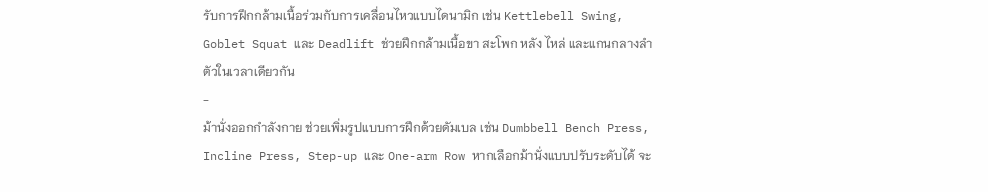รับการฝึกกล้ามเนื้อร่วมกับการเคลื่อนไหวแบบไดนามิก เช่น Kettlebell Swing, Goblet Squat และ Deadlift ช่วยฝึกกล้ามเนื้อขา สะโพก หลัง ไหล่ และแกนกลางลำตัวในเวลาเดียวกัน
-
ม้านั่งออกกำลังกาย ช่วยเพิ่มรูปแบบการฝึกด้วยดัมเบล เช่น Dumbbell Bench Press, Incline Press, Step-up และ One-arm Row หากเลือกม้านั่งแบบปรับระดับได้ จะ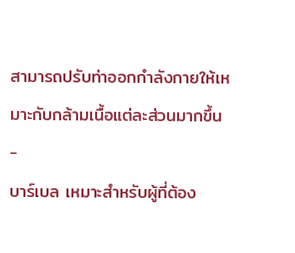สามารถปรับท่าออกกำลังกายให้เหมาะกับกล้ามเนื้อแต่ละส่วนมากขึ้น
-
บาร์เบล เหมาะสำหรับผู้ที่ต้อง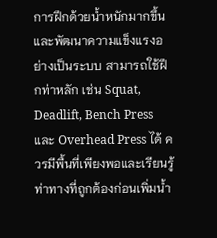การฝึกด้วยน้ำหนักมากขึ้นและพัฒนาความแข็งแรงอย่างเป็นระบบ สามารถใช้ฝึกท่าหลัก เช่น Squat, Deadlift, Bench Press และ Overhead Press ได้ ควรมีพื้นที่เพียงพอและเรียนรู้ท่าทางที่ถูกต้องก่อนเพิ่มน้ำ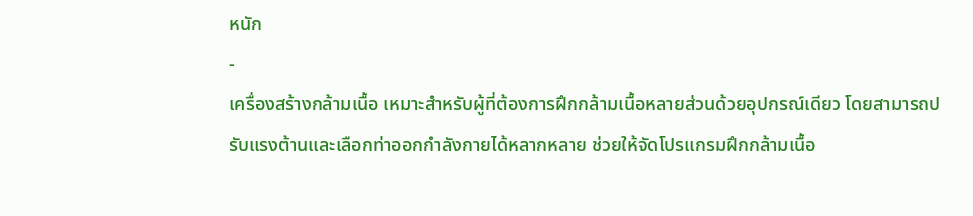หนัก
-
เครื่องสร้างกล้ามเนื้อ เหมาะสำหรับผู้ที่ต้องการฝึกกล้ามเนื้อหลายส่วนด้วยอุปกรณ์เดียว โดยสามารถปรับแรงต้านและเลือกท่าออกกำลังกายได้หลากหลาย ช่วยให้จัดโปรแกรมฝึกกล้ามเนื้อ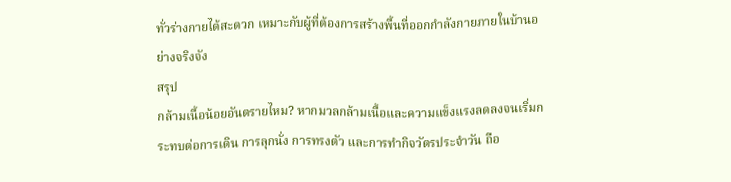ทั่วร่างกายได้สะดวก เหมาะกับผู้ที่ต้องการสร้างพื้นที่ออกกำลังกายภายในบ้านอย่างจริงจัง
สรุป
กล้ามเนื้อน้อยอันตรายไหม? หากมวลกล้ามเนื้อและความแข็งแรงลดลงจนเริ่มกระทบต่อการเดิน การลุกนั่ง การทรงตัว และการทำกิจวัตรประจำวัน ถือ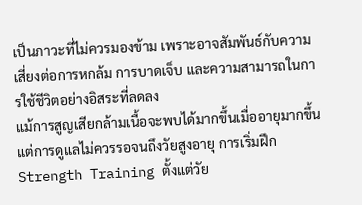เป็นภาวะที่ไม่ควรมองข้าม เพราะอาจสัมพันธ์กับความเสี่ยงต่อการหกล้ม การบาดเจ็บ และความสามารถในการใช้ชีวิตอย่างอิสระที่ลดลง
แม้การสูญเสียกล้ามเนื้อจะพบได้มากขึ้นเมื่ออายุมากขึ้น แต่การดูแลไม่ควรรอจนถึงวัยสูงอายุ การเริ่มฝึก Strength Training ตั้งแต่วัย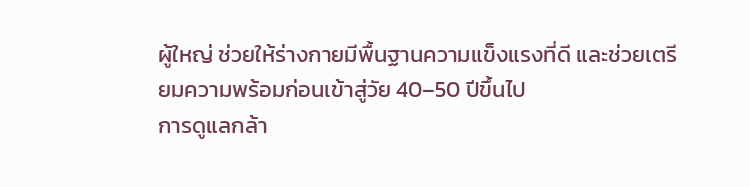ผู้ใหญ่ ช่วยให้ร่างกายมีพื้นฐานความแข็งแรงที่ดี และช่วยเตรียมความพร้อมก่อนเข้าสู่วัย 40–50 ปีขึ้นไป
การดูแลกล้า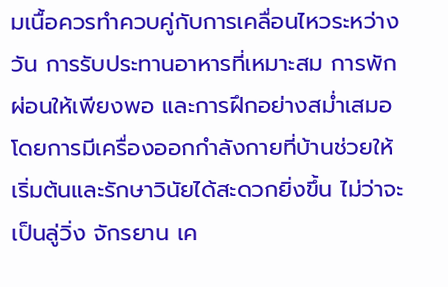มเนื้อควรทำควบคู่กับการเคลื่อนไหวระหว่างวัน การรับประทานอาหารที่เหมาะสม การพักผ่อนให้เพียงพอ และการฝึกอย่างสม่ำเสมอ โดยการมีเครื่องออกกำลังกายที่บ้านช่วยให้เริ่มต้นและรักษาวินัยได้สะดวกยิ่งขึ้น ไม่ว่าจะเป็นลู่วิ่ง จักรยาน เค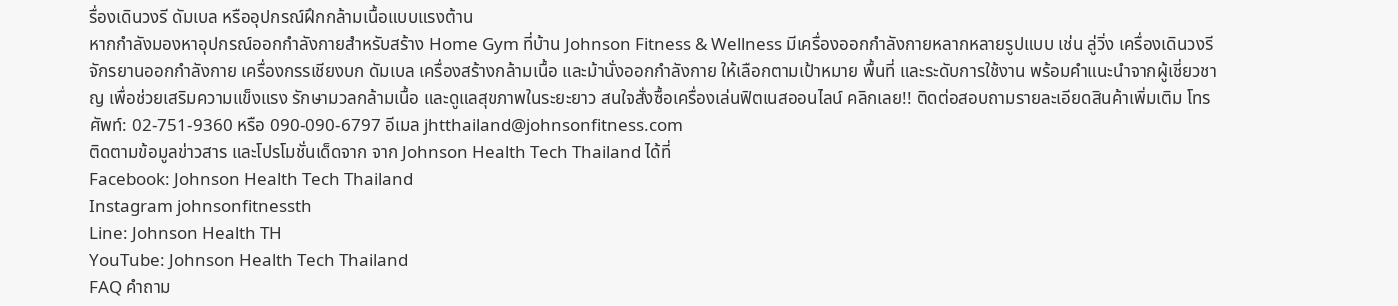รื่องเดินวงรี ดัมเบล หรืออุปกรณ์ฝึกกล้ามเนื้อแบบแรงต้าน
หากกำลังมองหาอุปกรณ์ออกกำลังกายสำหรับสร้าง Home Gym ที่บ้าน Johnson Fitness & Wellness มีเครื่องออกกำลังกายหลากหลายรูปแบบ เช่น ลู่วิ่ง เครื่องเดินวงรี จักรยานออกกำลังกาย เครื่องกรรเชียงบก ดัมเบล เครื่องสร้างกล้ามเนื้อ และม้านั่งออกกำลังกาย ให้เลือกตามเป้าหมาย พื้นที่ และระดับการใช้งาน พร้อมคำแนะนำจากผู้เชี่ยวชาญ เพื่อช่วยเสริมความแข็งแรง รักษามวลกล้ามเนื้อ และดูแลสุขภาพในระยะยาว สนใจสั่งซื้อเครื่องเล่นฟิตเนสออนไลน์ คลิกเลย!! ติดต่อสอบถามรายละเอียดสินค้าเพิ่มเติม โทรศัพท์: 02-751-9360 หรือ 090-090-6797 อีเมล jhtthailand@johnsonfitness.com
ติดตามข้อมูลข่าวสาร และโปรโมชั่นเด็ดจาก จาก Johnson Health Tech Thailand ได้ที่
Facebook: Johnson Health Tech Thailand
Instagram johnsonfitnessth
Line: Johnson Health TH
YouTube: Johnson Health Tech Thailand
FAQ คำถาม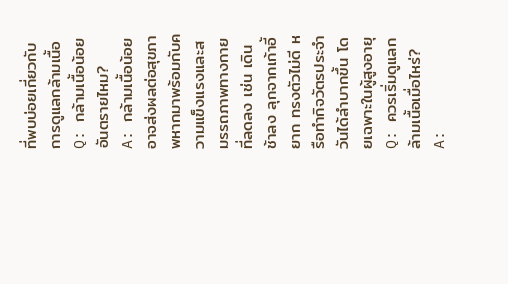ที่พบบ่อยเกี่ยวกับการดูแลกล้ามเนื้อ
Q: กล้ามเนื้อน้อยอันตรายไหม?
A: กล้ามเนื้อน้อยอาจส่งผลต่อสุขภาพหากมาพร้อมกับความแข็งแรงและสมรรถภาพทางกายที่ลดลง เช่น เดินช้าลง ลุกจากเก้าอี้ยาก ทรงตัวไม่ดี หรือทำกิจวัตรประจำวันได้ลำบากขึ้น โดยเฉพาะในผู้สูงอายุ
Q: ควรเริ่มดูแลกล้ามเนื้อเมื่อไหร่?
A: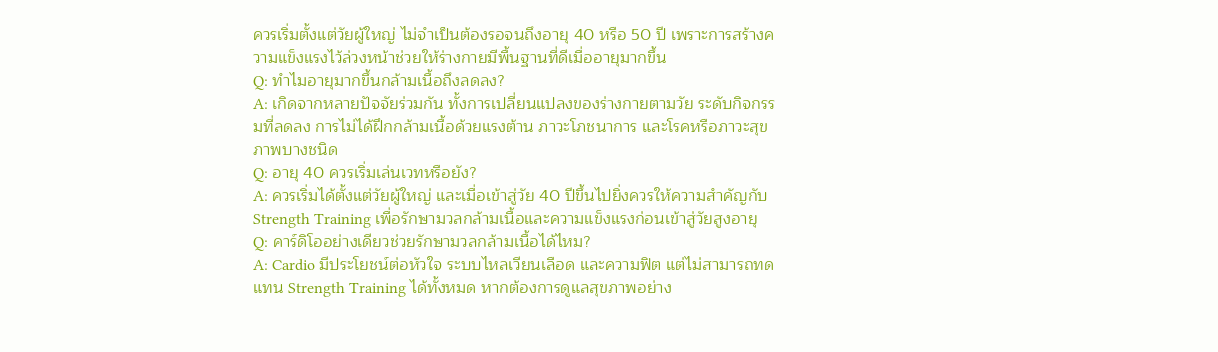ควรเริ่มตั้งแต่วัยผู้ใหญ่ ไม่จำเป็นต้องรอจนถึงอายุ 40 หรือ 50 ปี เพราะการสร้างความแข็งแรงไว้ล่วงหน้าช่วยให้ร่างกายมีพื้นฐานที่ดีเมื่ออายุมากขึ้น
Q: ทำไมอายุมากขึ้นกล้ามเนื้อถึงลดลง?
A: เกิดจากหลายปัจจัยร่วมกัน ทั้งการเปลี่ยนแปลงของร่างกายตามวัย ระดับกิจกรรมที่ลดลง การไม่ได้ฝึกกล้ามเนื้อด้วยแรงต้าน ภาวะโภชนาการ และโรคหรือภาวะสุขภาพบางชนิด
Q: อายุ 40 ควรเริ่มเล่นเวทหรือยัง?
A: ควรเริ่มได้ตั้งแต่วัยผู้ใหญ่ และเมื่อเข้าสู่วัย 40 ปีขึ้นไปยิ่งควรให้ความสำคัญกับ Strength Training เพื่อรักษามวลกล้ามเนื้อและความแข็งแรงก่อนเข้าสู่วัยสูงอายุ
Q: คาร์ดิโออย่างเดียวช่วยรักษามวลกล้ามเนื้อได้ไหม?
A: Cardio มีประโยชน์ต่อหัวใจ ระบบไหลเวียนเลือด และความฟิต แต่ไม่สามารถทดแทน Strength Training ได้ทั้งหมด หากต้องการดูแลสุขภาพอย่าง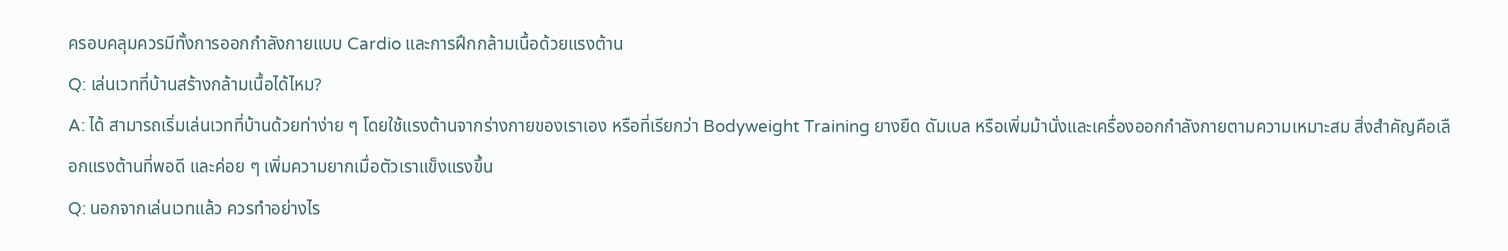ครอบคลุมควรมีทั้งการออกกำลังกายแบบ Cardio และการฝึกกล้ามเนื้อด้วยแรงต้าน
Q: เล่นเวทที่บ้านสร้างกล้ามเนื้อได้ไหม?
A: ได้ สามารถเริ่มเล่นเวทที่บ้านด้วยท่าง่าย ๆ โดยใช้แรงต้านจากร่างกายของเราเอง หรือที่เรียกว่า Bodyweight Training ยางยืด ดัมเบล หรือเพิ่มม้านั่งและเครื่องออกกำลังกายตามความเหมาะสม สิ่งสำคัญคือเลือกแรงต้านที่พอดี และค่อย ๆ เพิ่มความยากเมื่อตัวเราแข็งแรงขึ้น
Q: นอกจากเล่นเวทแล้ว ควรทำอย่างไร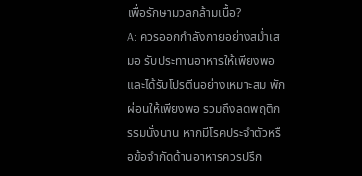เพื่อรักษามวลกล้ามเนื้อ?
A: ควรออกกำลังกายอย่างสม่ำเสมอ รับประทานอาหารให้เพียงพอและได้รับโปรตีนอย่างเหมาะสม พักผ่อนให้เพียงพอ รวมถึงลดพฤติกรรมนั่งนาน หากมีโรคประจำตัวหรือข้อจำกัดด้านอาหารควรปรึก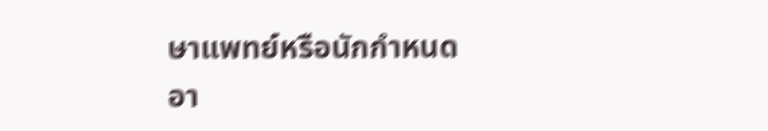ษาแพทย์หรือนักกำหนดอา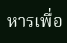หารเพื่อ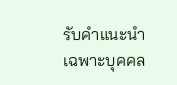รับคำแนะนำเฉพาะบุคคล